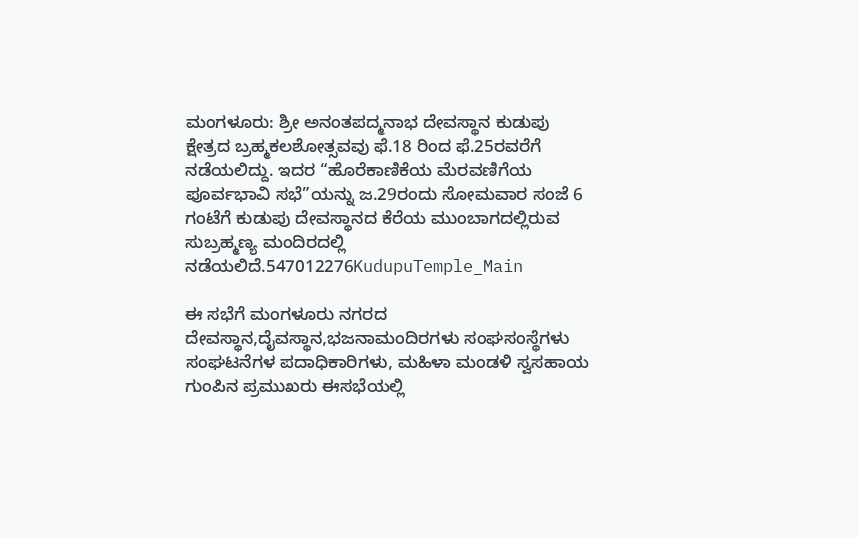ಮಂಗಳೂರು: ಶ್ರೀ ಅನಂತಪದ್ಮನಾಭ ದೇವಸ್ಥಾನ ಕುಡುಪು ಕ್ಷೇತ್ರದ ಬ್ರಹ್ಮಕಲಶೋತ್ಸವವು ಫೆ.18 ರಿಂದ ಫೆ.25ರವರೆಗೆ ನಡೆಯಲಿದ್ದು. ಇದರ “ಹೊರೆಕಾಣಿಕೆಯ ಮೆರವಣಿಗೆಯ ಪೂರ್ವಭಾವಿ ಸಭೆ”ಯನ್ನು ಜ.29ರಂದು ಸೋಮವಾರ ಸಂಜೆ 6 ಗಂಟೆಗೆ ಕುಡುಪು ದೇವಸ್ಥಾನದ ಕೆರೆಯ ಮುಂಬಾಗದಲ್ಲಿರುವ ಸುಬ್ರಹ್ಮಣ್ಯ ಮಂದಿರದಲ್ಲಿ ನಡೆಯಲಿದೆ.547012276KudupuTemple_Main

ಈ ಸಭೆಗೆ ಮಂಗಳೂರು ನಗರದ ದೇವಸ್ಥಾನ,ದೈವಸ್ಥಾನ,ಭಜನಾಮಂದಿರಗಳು ಸಂಘಸಂಸ್ಥೆಗಳು ಸಂಘಟನೆಗಳ ಪದಾಧಿಕಾರಿಗಳು, ಮಹಿಳಾ ಮಂಡಳಿ ಸ್ವಸಹಾಯ ಗುಂಪಿನ ಪ್ರಮುಖರು ಈಸಭೆಯಲ್ಲಿ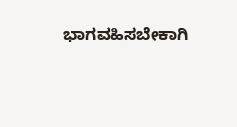ಭಾಗವಹಿಸಬೇಕಾಗಿ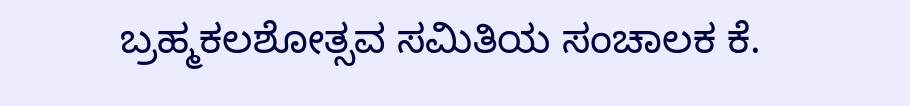ಬ್ರಹ್ಮಕಲಶೋತ್ಸವ ಸಮಿತಿಯ ಸಂಚಾಲಕ ಕೆ.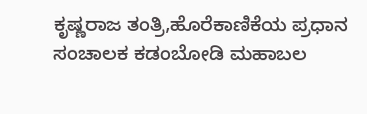ಕೃಷ್ಣರಾಜ ತಂತ್ರಿ,ಹೊರೆಕಾಣಿಕೆಯ ಪ್ರಧಾನ ಸಂಚಾಲಕ ಕಡಂಬೋಡಿ ಮಹಾಬಲ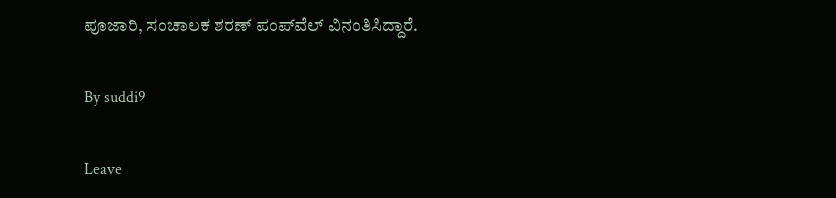ಪೂಜಾರಿ, ಸಂಚಾಲಕ ಶರಣ್ ಪಂಪ್‍ವೆಲ್ ವಿನಂತಿಸಿದ್ದಾರೆ.

By suddi9

Leave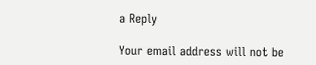a Reply

Your email address will not be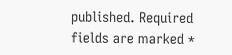published. Required fields are marked *